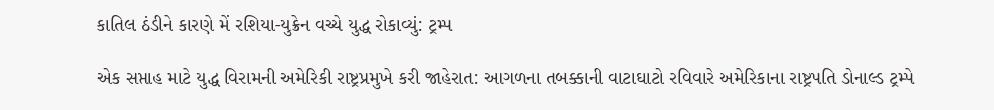કાતિલ ઠંડીને કારણે મેં રશિયા-યુક્રેન વચ્ચે યુદ્ધ રોકાવ્યું: ટ્રમ્પ

એક સપ્તાહ માટે યુદ્ધ વિરામની અમેરિકી રાષ્ટ્રપ્રમુખે કરી જાહેરાત: આગળના તબક્કાની વાટાઘાટો રવિવારે અમેરિકાના રાષ્ટ્રપતિ ડોનાલ્ડ ટ્રમ્પે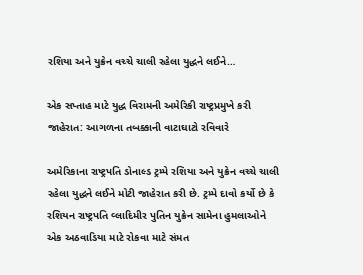રશિયા અને યુક્રેન વચ્ચે ચાલી રહેલા યુદ્ધને લઈને…

એક સપ્તાહ માટે યુદ્ધ વિરામની અમેરિકી રાષ્ટ્રપ્રમુખે કરી જાહેરાત: આગળના તબક્કાની વાટાઘાટો રવિવારે

અમેરિકાના રાષ્ટ્રપતિ ડોનાલ્ડ ટ્રમ્પે રશિયા અને યુક્રેન વચ્ચે ચાલી રહેલા યુદ્ધને લઈને મોટી જાહેરાત કરી છે. ટ્રમ્પે દાવો કર્યો છે કે રશિયન રાષ્ટ્રપતિ વ્લાદિમીર પુતિન યુક્રેન સામેના હુમલાઓને એક અઠવાડિયા માટે રોકવા માટે સંમત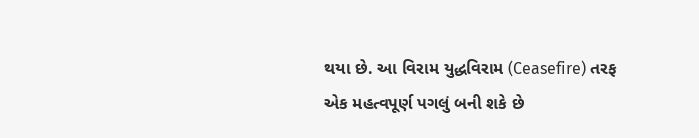થયા છે. આ વિરામ યુદ્ધવિરામ (Ceasefire) તરફ એક મહત્વપૂર્ણ પગલું બની શકે છે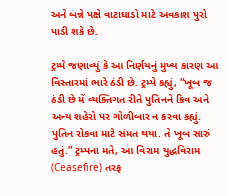અને બન્ને પક્ષે વાટાઘાડો માટે અવકાશ પુરો પાડી શકે છે.

ટ્રમ્પે જણાવ્યું કે આ નિર્ણયનું મુખ્ય કારણ આ વિસ્તારમાં ભારે ઠંડી છે. ટ્રમ્પે કહ્યું, “ખૂબ જ ઠંડી છે મેં વ્યક્તિગત રીતે પુતિનને કિવ અને અન્ય શહેરો પર ગોળીબાર ન કરવા કહ્યું. પુતિન રોકવા માટે સંમત થયા. તે ખૂબ સારું હતું.” ટ્રમ્પના મતે, આ વિરામ યુદ્ધવિરામ (Ceasefire) તરફ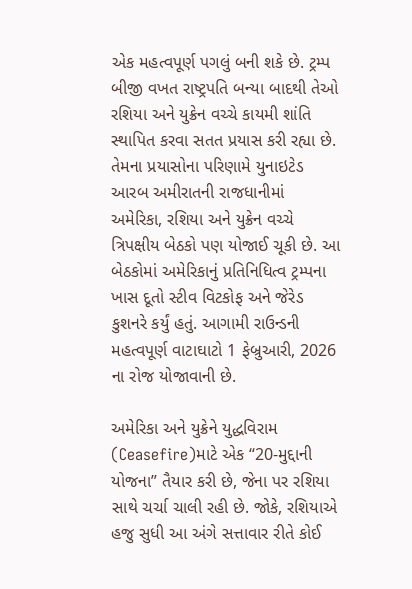એક મહત્વપૂર્ણ પગલું બની શકે છે. ટ્રમ્પ બીજી વખત રાષ્ટ્રપતિ બન્યા બાદથી તેઓ રશિયા અને યુક્રેન વચ્ચે કાયમી શાંતિ સ્થાપિત કરવા સતત પ્રયાસ કરી રહ્યા છે. તેમના પ્રયાસોના પરિણામે યુનાઇટેડ આરબ અમીરાતની રાજધાનીમાં અમેરિકા, રશિયા અને યુક્રેન વચ્ચે ત્રિપક્ષીય બેઠકો પણ યોજાઈ ચૂકી છે. આ બેઠકોમાં અમેરિકાનું પ્રતિનિધિત્વ ટ્રમ્પના ખાસ દૂતો સ્ટીવ વિટકોફ અને જેરેડ કુશનરે કર્યું હતું. આગામી રાઉન્ડની મહત્વપૂર્ણ વાટાઘાટો 1 ફેબ્રુઆરી, 2026 ના રોજ યોજાવાની છે.

અમેરિકા અને યુક્રેને યુદ્ધવિરામ (Ceasefire)માટે એક “20-મુદ્દાની યોજના” તૈયાર કરી છે, જેના પર રશિયા સાથે ચર્ચા ચાલી રહી છે. જોકે, રશિયાએ હજુ સુધી આ અંગે સત્તાવાર રીતે કોઈ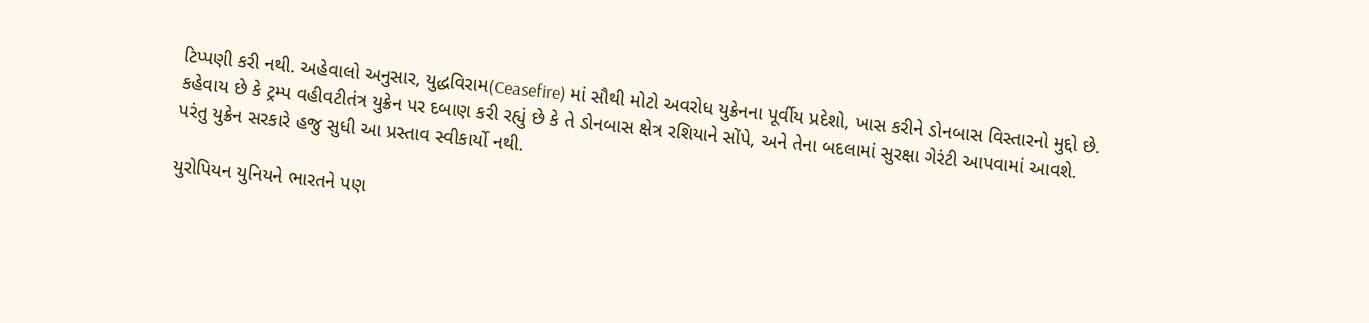ટિપ્પણી કરી નથી. અહેવાલો અનુસાર, યુદ્ધવિરામ(Ceasefire) માં સૌથી મોટો અવરોધ યુક્રેનના પૂર્વીય પ્રદેશો, ખાસ કરીને ડોનબાસ વિસ્તારનો મુદ્દો છે. કહેવાય છે કે ટ્રમ્પ વહીવટીતંત્ર યુક્રેન પર દબાણ કરી રહ્યું છે કે તે ડોનબાસ ક્ષેત્ર રશિયાને સોંપે, અને તેના બદલામાં સુરક્ષા ગેરંટી આપવામાં આવશે. પરંતુ યુક્રેન સરકારે હજુ સુધી આ પ્રસ્તાવ સ્વીકાર્યો નથી.

યુરોપિયન યુનિયને ભારતને પણ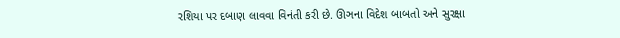રશિયા પર દબાણ લાવવા વિનંતી કરી છે. ઊઞના વિદેશ બાબતો અને સુરક્ષા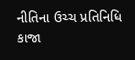નીતિના ઉચ્ચ પ્રતિનિધિ કાજા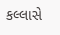કલ્લાસે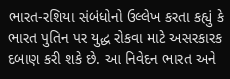ભારત-રશિયા સંબંધોનો ઉલ્લેખ કરતા કહ્યું કે ભારત પુતિન પર યુદ્ધ રોકવા માટે અસરકારક દબાણ કરી શકે છે. આ નિવેદન ભારત અને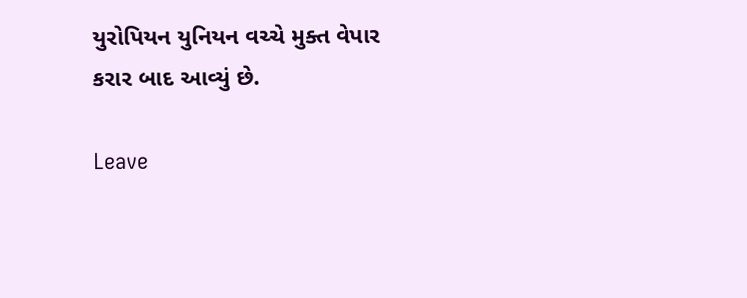યુરોપિયન યુનિયન વચ્ચે મુક્ત વેપાર કરાર બાદ આવ્યું છે.

Leave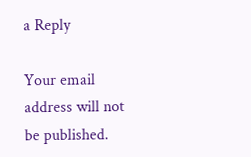a Reply

Your email address will not be published.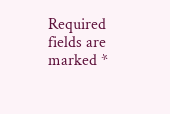Required fields are marked *